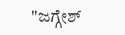"ಜಗ್ಗೇಶ್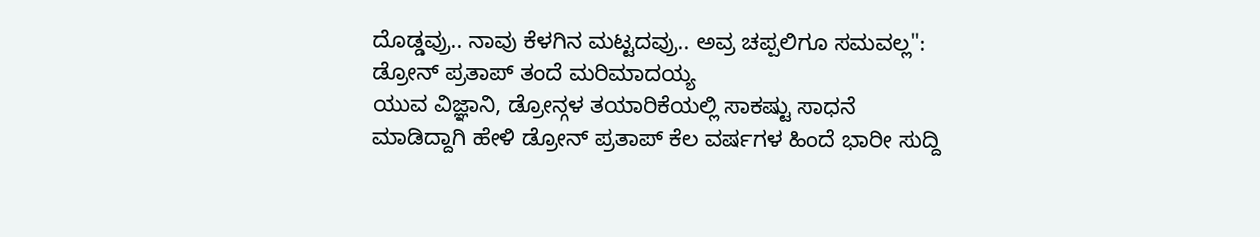ದೊಡ್ಡವ್ರು.. ನಾವು ಕೆಳಗಿನ ಮಟ್ಟದವ್ರು.. ಅವ್ರ ಚಪ್ಪಲಿಗೂ ಸಮವಲ್ಲ": ಡ್ರೋನ್ ಪ್ರತಾಪ್ ತಂದೆ ಮರಿಮಾದಯ್ಯ
ಯುವ ವಿಜ್ಞಾನಿ, ಡ್ರೋನ್ಗಳ ತಯಾರಿಕೆಯಲ್ಲಿ ಸಾಕಷ್ಟು ಸಾಧನೆ ಮಾಡಿದ್ದಾಗಿ ಹೇಳಿ ಡ್ರೋನ್ ಪ್ರತಾಪ್ ಕೆಲ ವರ್ಷಗಳ ಹಿಂದೆ ಭಾರೀ ಸುದ್ದಿ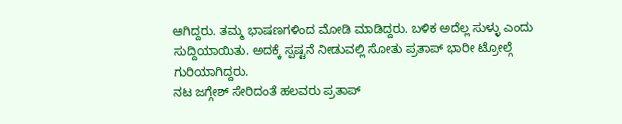ಆಗಿದ್ದರು. ತಮ್ಮ ಭಾಷಣಗಳಿಂದ ಮೋಡಿ ಮಾಡಿದ್ದರು. ಬಳಿಕ ಅದೆಲ್ಲ ಸುಳ್ಳು ಎಂದು ಸುದ್ದಿಯಾಯಿತು. ಅದಕ್ಕೆ ಸ್ಪಷ್ಟನೆ ನೀಡುವಲ್ಲಿ ಸೋತು ಪ್ರತಾಪ್ ಭಾರೀ ಟ್ರೋಲ್ಗೆ ಗುರಿಯಾಗಿದ್ದರು.
ನಟ ಜಗ್ಗೇಶ್ ಸೇರಿದಂತೆ ಹಲವರು ಪ್ರತಾಪ್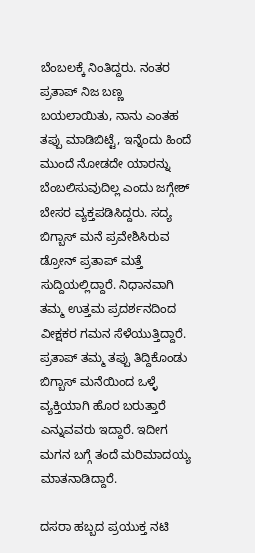ಬೆಂಬಲಕ್ಕೆ ನಿಂತಿದ್ದರು. ನಂತರ ಪ್ರತಾಪ್ ನಿಜ ಬಣ್ಣ ಬಯಲಾಯಿತು, ನಾನು ಎಂತಹ ತಪ್ಪು ಮಾಡಿಬಿಟ್ಟೆ, ಇನ್ನೆಂದು ಹಿಂದೆ ಮುಂದೆ ನೋಡದೇ ಯಾರನ್ನು ಬೆಂಬಲಿಸುವುದಿಲ್ಲ ಎಂದು ಜಗ್ಗೇಶ್ ಬೇಸರ ವ್ಯಕ್ತಪಡಿಸಿದ್ದರು. ಸದ್ಯ ಬಿಗ್ಬಾಸ್ ಮನೆ ಪ್ರವೇಶಿಸಿರುವ ಡ್ರೋನ್ ಪ್ರತಾಪ್ ಮತ್ತೆ ಸುದ್ದಿಯಲ್ಲಿದ್ದಾರೆ. ನಿಧಾನವಾಗಿ ತಮ್ಮ ಉತ್ತಮ ಪ್ರದರ್ಶನದಿಂದ ವೀಕ್ಷಕರ ಗಮನ ಸೆಳೆಯುತ್ತಿದ್ದಾರೆ. ಪ್ರತಾಪ್ ತಮ್ಮ ತಪ್ಪು ತಿದ್ದಿಕೊಂಡು ಬಿಗ್ಬಾಸ್ ಮನೆಯಿಂದ ಒಳ್ಳೆ ವ್ಯಕ್ತಿಯಾಗಿ ಹೊರ ಬರುತ್ತಾರೆ ಎನ್ನುವವರು ಇದ್ದಾರೆ. ಇದೀಗ ಮಗನ ಬಗ್ಗೆ ತಂದೆ ಮರಿಮಾದಯ್ಯ ಮಾತನಾಡಿದ್ದಾರೆ.

ದಸರಾ ಹಬ್ಬದ ಪ್ರಯುಕ್ತ ನಟಿ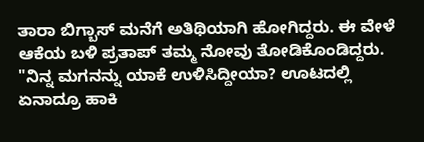ತಾರಾ ಬಿಗ್ಬಾಸ್ ಮನೆಗೆ ಅತಿಥಿಯಾಗಿ ಹೋಗಿದ್ದರು. ಈ ವೇಳೆ ಆಕೆಯ ಬಳಿ ಪ್ರತಾಪ್ ತಮ್ಮ ನೋವು ತೋಡಿಕೊಂಡಿದ್ದರು. "ನಿನ್ನ ಮಗನನ್ನು ಯಾಕೆ ಉಳಿಸಿದ್ದೀಯಾ? ಊಟದಲ್ಲಿ ಏನಾದ್ರೂ ಹಾಕಿ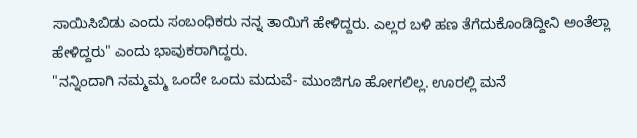ಸಾಯಿಸಿಬಿಡು ಎಂದು ಸಂಬಂಧಿಕರು ನನ್ನ ತಾಯಿಗೆ ಹೇಳಿದ್ದರು. ಎಲ್ಲರ ಬಳಿ ಹಣ ತೆಗೆದುಕೊಂಡಿದ್ದೀನಿ ಅಂತೆಲ್ಲಾ ಹೇಳಿದ್ದರು" ಎಂದು ಭಾವುಕರಾಗಿದ್ದರು.
"ನನ್ನಿಂದಾಗಿ ನಮ್ಮಮ್ಮ ಒಂದೇ ಒಂದು ಮದುವೆ- ಮುಂಜಿಗೂ ಹೋಗಲಿಲ್ಲ. ಊರಲ್ಲಿ ಮನೆ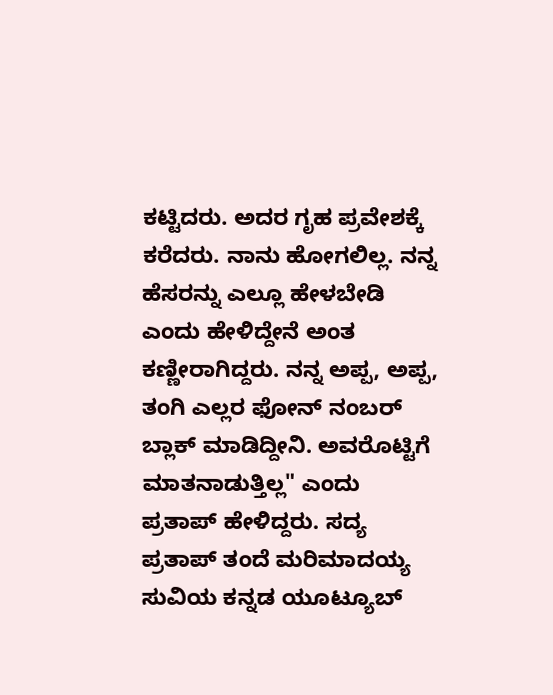ಕಟ್ಟಿದರು. ಅದರ ಗೃಹ ಪ್ರವೇಶಕ್ಕೆ ಕರೆದರು. ನಾನು ಹೋಗಲಿಲ್ಲ. ನನ್ನ ಹೆಸರನ್ನು ಎಲ್ಲೂ ಹೇಳಬೇಡಿ ಎಂದು ಹೇಳಿದ್ದೇನೆ ಅಂತ ಕಣ್ಣೀರಾಗಿದ್ದರು. ನನ್ನ ಅಪ್ಪ, ಅಪ್ಪ, ತಂಗಿ ಎಲ್ಲರ ಫೋನ್ ನಂಬರ್ ಬ್ಲಾಕ್ ಮಾಡಿದ್ದೀನಿ. ಅವರೊಟ್ಟಿಗೆ ಮಾತನಾಡುತ್ತಿಲ್ಲ" ಎಂದು ಪ್ರತಾಪ್ ಹೇಳಿದ್ದರು. ಸದ್ಯ ಪ್ರತಾಪ್ ತಂದೆ ಮರಿಮಾದಯ್ಯ ಸುವಿಯ ಕನ್ನಡ ಯೂಟ್ಯೂಬ್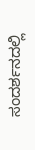ಸಂದರ್ಶನದಲ್ಲಿ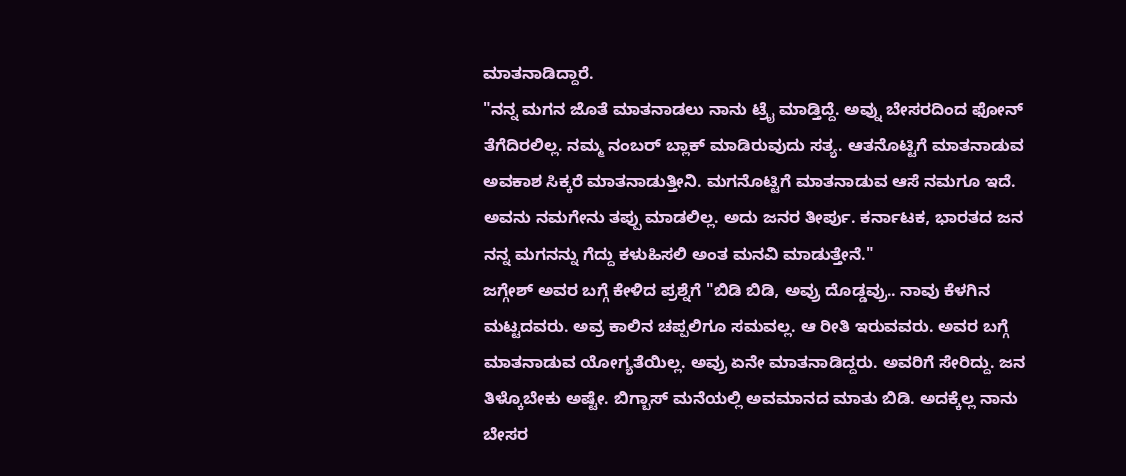ಮಾತನಾಡಿದ್ದಾರೆ.
"ನನ್ನ ಮಗನ ಜೊತೆ ಮಾತನಾಡಲು ನಾನು ಟ್ರೈ ಮಾಡ್ತಿದ್ದೆ. ಅವ್ನು ಬೇಸರದಿಂದ ಫೋನ್ ತೆಗೆದಿರಲಿಲ್ಲ. ನಮ್ಮ ನಂಬರ್ ಬ್ಲಾಕ್ ಮಾಡಿರುವುದು ಸತ್ಯ. ಆತನೊಟ್ಟಿಗೆ ಮಾತನಾಡುವ ಅವಕಾಶ ಸಿಕ್ಕರೆ ಮಾತನಾಡುತ್ತೀನಿ. ಮಗನೊಟ್ಟಿಗೆ ಮಾತನಾಡುವ ಆಸೆ ನಮಗೂ ಇದೆ. ಅವನು ನಮಗೇನು ತಪ್ಪು ಮಾಡಲಿಲ್ಲ. ಅದು ಜನರ ತೀರ್ಪು. ಕರ್ನಾಟಕ, ಭಾರತದ ಜನ ನನ್ನ ಮಗನನ್ನು ಗೆದ್ದು ಕಳುಹಿಸಲಿ ಅಂತ ಮನವಿ ಮಾಡುತ್ತೇನೆ."
ಜಗ್ಗೇಶ್ ಅವರ ಬಗ್ಗೆ ಕೇಳಿದ ಪ್ರಶ್ನೆಗೆ "ಬಿಡಿ ಬಿಡಿ, ಅವ್ರು ದೊಡ್ಡವ್ರು.. ನಾವು ಕೆಳಗಿನ ಮಟ್ಟದವರು. ಅವ್ರ ಕಾಲಿನ ಚಪ್ಪಲಿಗೂ ಸಮವಲ್ಲ. ಆ ರೀತಿ ಇರುವವರು. ಅವರ ಬಗ್ಗೆ ಮಾತನಾಡುವ ಯೋಗ್ಯತೆಯಿಲ್ಲ. ಅವ್ರು ಏನೇ ಮಾತನಾಡಿದ್ದರು. ಅವರಿಗೆ ಸೇರಿದ್ದು. ಜನ ತಿಳ್ಕೊಬೇಕು ಅಷ್ಟೇ. ಬಿಗ್ಬಾಸ್ ಮನೆಯಲ್ಲಿ ಅವಮಾನದ ಮಾತು ಬಿಡಿ. ಅದಕ್ಕೆಲ್ಲ ನಾನು ಬೇಸರ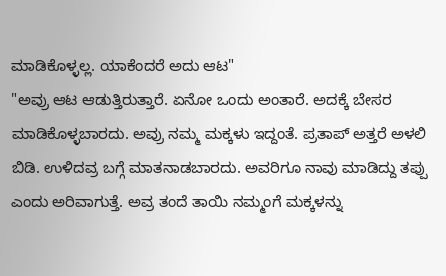ಮಾಡಿಕೊಳ್ಳಲ್ಲ. ಯಾಕೆಂದರೆ ಅದು ಆಟ"
"ಅವ್ರು ಆಟ ಆಡುತ್ತಿರುತ್ತಾರೆ. ಏನೋ ಒಂದು ಅಂತಾರೆ. ಅದಕ್ಕೆ ಬೇಸರ ಮಾಡಿಕೊಳ್ಳಬಾರದು. ಅವ್ರು ನಮ್ಮ ಮಕ್ಕಳು ಇದ್ದಂತೆ. ಪ್ರತಾಪ್ ಅತ್ತರೆ ಅಳಲಿ ಬಿಡಿ. ಉಳಿದವ್ರ ಬಗ್ಗೆ ಮಾತನಾಡಬಾರದು. ಅವರಿಗೂ ನಾವು ಮಾಡಿದ್ದು ತಪ್ಪು ಎಂದು ಅರಿವಾಗುತ್ತೆ. ಅವ್ರ ತಂದೆ ತಾಯಿ ನಮ್ಮಂಗೆ ಮಕ್ಕಳನ್ನು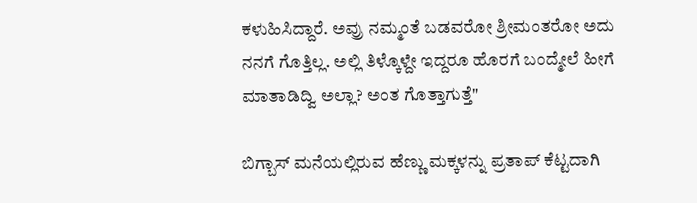ಕಳುಹಿಸಿದ್ದಾರೆ. ಅವ್ರು ನಮ್ಮಂತೆ ಬಡವರೋ ಶ್ರೀಮಂತರೋ ಅದು ನನಗೆ ಗೊತ್ತಿಲ್ಲ. ಅಲ್ಲಿ ತಿಳ್ಕೊಳ್ದೇ ಇದ್ದರೂ ಹೊರಗೆ ಬಂದ್ಮೇಲೆ ಹೀಗೆ ಮಾತಾಡಿದ್ವಿ ಅಲ್ಲಾ? ಅಂತ ಗೊತ್ತಾಗುತ್ತೆ"

ಬಿಗ್ಬಾಸ್ ಮನೆಯಲ್ಲಿರುವ ಹೆಣ್ಣು ಮಕ್ಕಳನ್ನು ಪ್ರತಾಪ್ ಕೆಟ್ಟದಾಗಿ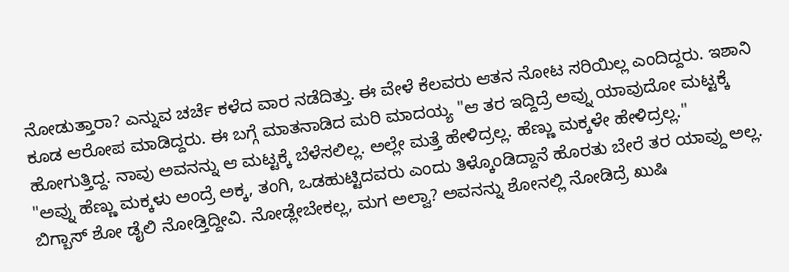ನೋಡುತ್ತಾರಾ? ಎನ್ನುವ ಚರ್ಚೆ ಕಳೆದ ವಾರ ನಡೆದಿತ್ತು. ಈ ವೇಳೆ ಕೆಲವರು ಆತನ ನೋಟ ಸರಿಯಿಲ್ಲ ಎಂದಿದ್ದರು. ಇಶಾನಿ ಕೂಡ ಆರೋಪ ಮಾಡಿದ್ದರು. ಈ ಬಗ್ಗೆ ಮಾತನಾಡಿದ ಮರಿ ಮಾದಯ್ಯ "ಆ ತರ ಇದ್ದಿದ್ರೆ ಅವ್ನು ಯಾವುದೋ ಮಟ್ಟಕ್ಕೆ ಹೋಗುತ್ತಿದ್ದ. ನಾವು ಅವನನ್ನು ಆ ಮಟ್ಟಕ್ಕೆ ಬೆಳೆಸಲಿಲ್ಲ. ಅಲ್ಲೇ ಮತ್ತೆ ಹೇಳಿದ್ರಲ್ಲ. ಹೆಣ್ಣು ಮಕ್ಕಳೇ ಹೇಳಿದ್ರಲ್ಲ."
"ಅವ್ನು ಹೆಣ್ಣು ಮಕ್ಕಳು ಅಂದ್ರೆ ಅಕ್ಕ, ತಂಗಿ, ಒಡಹುಟ್ಟಿದವರು ಎಂದು ತಿಳ್ಕೊಂಡಿದ್ದಾನೆ ಹೊರತು ಬೇರೆ ತರ ಯಾವ್ದು ಅಲ್ಲ. ಬಿಗ್ಬಾಸ್ ಶೋ ಡೈಲಿ ನೋಡ್ತಿದ್ದೀವಿ. ನೋಡ್ಲೇಬೇಕಲ್ಲ, ಮಗ ಅಲ್ವಾ? ಅವನನ್ನು ಶೋನಲ್ಲಿ ನೋಡಿದ್ರೆ ಖುಷಿ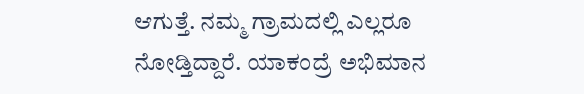ಆಗುತ್ತೆ. ನಮ್ಮ ಗ್ರಾಮದಲ್ಲಿ ಎಲ್ಲರೂ ನೋಡ್ತಿದ್ದಾರೆ. ಯಾಕಂದ್ರೆ ಅಭಿಮಾನ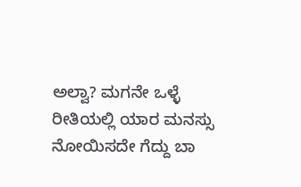ಅಲ್ವಾ? ಮಗನೇ ಒಳ್ಳೆ ರೀತಿಯಲ್ಲಿ ಯಾರ ಮನಸ್ಸು ನೋಯಿಸದೇ ಗೆದ್ದು ಬಾ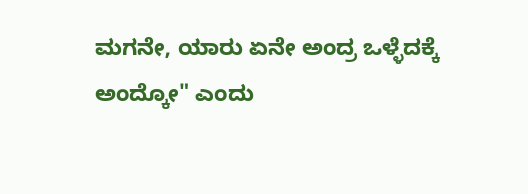ಮಗನೇ, ಯಾರು ಏನೇ ಅಂದ್ರ ಒಳ್ಳೆದಕ್ಕೆ ಅಂದ್ಕೋ" ಎಂದು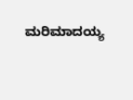ಮರಿಮಾದಯ್ಯ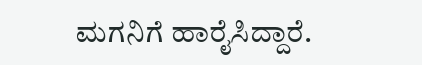ಮಗನಿಗೆ ಹಾರೈಸಿದ್ದಾರೆ.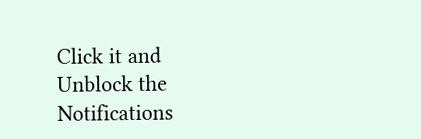Click it and Unblock the Notifications